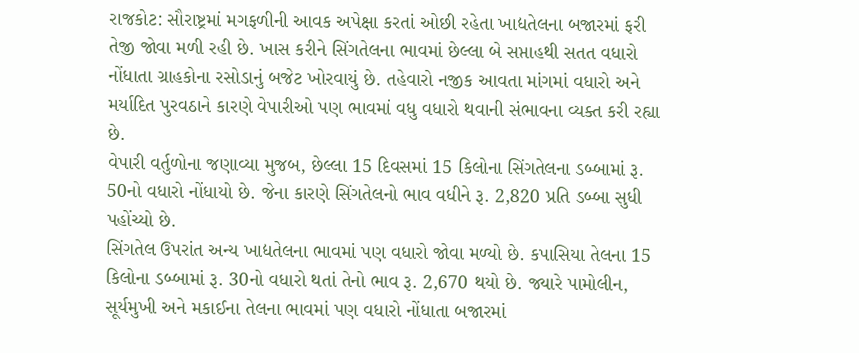રાજકોટ: સૌરાષ્ટ્રમાં મગફળીની આવક અપેક્ષા કરતાં ઓછી રહેતા ખાદ્યતેલના બજારમાં ફરી તેજી જોવા મળી રહી છે. ખાસ કરીને સિંગતેલના ભાવમાં છેલ્લા બે સપ્તાહથી સતત વધારો નોંધાતા ગ્રાહકોના રસોડાનું બજેટ ખોરવાયું છે. તહેવારો નજીક આવતા માંગમાં વધારો અને મર્યાદિત પુરવઠાને કારણે વેપારીઓ પણ ભાવમાં વધુ વધારો થવાની સંભાવના વ્યક્ત કરી રહ્યા છે.
વેપારી વર્તુળોના જણાવ્યા મુજબ, છેલ્લા 15 દિવસમાં 15 કિલોના સિંગતેલના ડબ્બામાં રૂ. 50નો વધારો નોંધાયો છે. જેના કારણે સિંગતેલનો ભાવ વધીને રૂ. 2,820 પ્રતિ ડબ્બા સુધી પહોંચ્યો છે.
સિંગતેલ ઉપરાંત અન્ય ખાદ્યતેલના ભાવમાં પણ વધારો જોવા મળ્યો છે. કપાસિયા તેલના 15 કિલોના ડબ્બામાં રૂ. 30નો વધારો થતાં તેનો ભાવ રૂ. 2,670 થયો છે. જ્યારે પામોલીન, સૂર્યમુખી અને મકાઈના તેલના ભાવમાં પણ વધારો નોંધાતા બજારમાં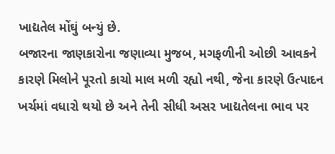ખાદ્યતેલ મોંઘું બન્યું છે.
બજારના જાણકારોના જણાવ્યા મુજબ, મગફળીની ઓછી આવકને કારણે મિલોને પૂરતો કાચો માલ મળી રહ્યો નથી, જેના કારણે ઉત્પાદન ખર્ચમાં વધારો થયો છે અને તેની સીધી અસર ખાદ્યતેલના ભાવ પર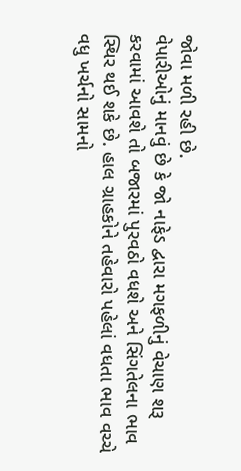જોવા મળી રહી છે.
વેપારીઓનું માનવું છે કે જો નાફેડ દ્વારા મગફળીનું વેચાણ શરૂ કરવામાં આવશે તો બજારમાં પુરવઠો વધશે અને સિંગતેલના ભાવ સ્થિર થઈ શકે છે. હાલ ગ્રાહકોને તહેવારો પહેલાં વધતા ભાવ વચ્ચે વધુ ખર્ચનો સામનો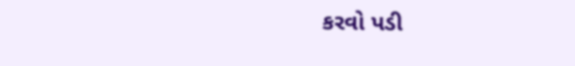કરવો પડી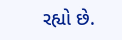રહ્યો છે.